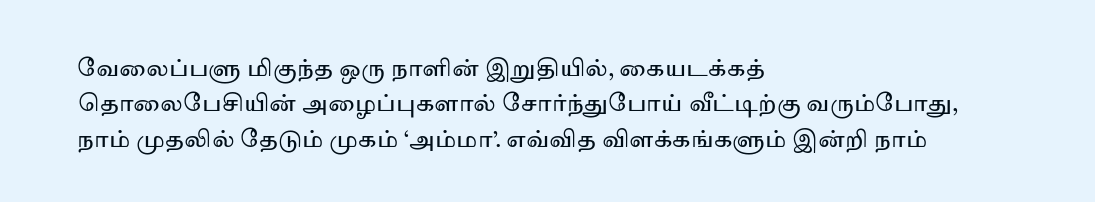வேலைப்பளு மிகுந்த ஒரு நாளின் இறுதியில், கையடக்கத் தொலைபேசியின் அழைப்புகளால் சோர்ந்துபோய் வீட்டிற்கு வரும்போது, நாம் முதலில் தேடும் முகம் ‘அம்மா’. எவ்வித விளக்கங்களும் இன்றி நாம்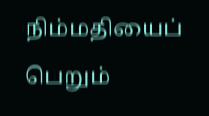நிம்மதியைப் பெறும்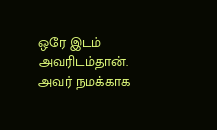ஒரே இடம் அவரிடம்தான். அவர் நமக்காக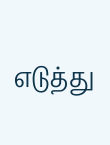எடுத்து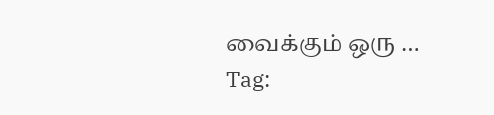வைக்கும் ஒரு …
Tag: